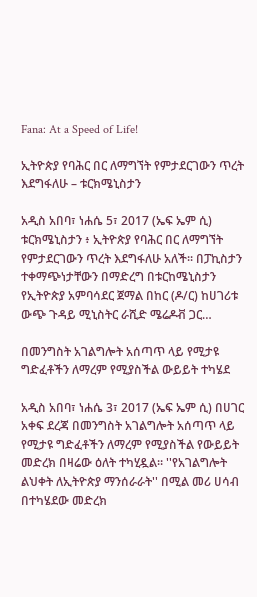Fana: At a Speed of Life!

ኢትዮጵያ የባሕር በር ለማግኘት የምታደርገውን ጥረት እደግፋለሁ – ቱርክሜኒስታን

አዲስ አበባ፣ ነሐሴ 5፣ 2017 (ኤፍ ኤም ሲ) ቱርክሜኒስታን ፥ ኢትዮጵያ የባሕር በር ለማግኘት የምታደርገውን ጥረት እደግፋለሁ አለች፡፡ በፓኪስታን ተቀማጭነታቸውን በማድረግ በቱርከሜኒስታን የኢትዮጵያ አምባሳደር ጀማል በከር (ዶ/ር) ከሀገሪቱ ውጭ ጉዳይ ሚኒስትር ራሺድ ሜሬዶቭ ጋር…

በመንግስት አገልግሎት አሰጣጥ ላይ የሚታዩ ግድፈቶችን ለማረም የሚያስችል ውይይት ተካሄደ

አዲስ አበባ፣ ነሐሴ 3፣ 2017 (ኤፍ ኤም ሲ) በሀገር አቀፍ ደረጃ በመንግስት አገልግሎት አሰጣጥ ላይ የሚታዩ ግድፈቶችን ለማረም የሚያስችል የውይይት መድረክ በዛሬው ዕለት ተካሂዷል። ''የአገልግሎት ልህቀት ለኢትዮጵያ ማንሰራራት'' በሚል መሪ ሀሳብ በተካሄደው መድረክ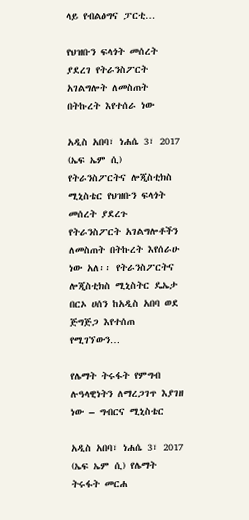ላይ የብልፅግና ፓርቲ…

የህዝቡን ፍላጎት መሰረት ያደረገ የትራንስፖርት አገልግሎት ለመስጠት በትኩረት እየተሰራ ነው

አዲስ አበባ፣ ነሐሴ 3፣ 2017 (ኤፍ ኤም ሲ) የትራንስፖርትና ሎጂስቲክስ ሚኒስቴር የህዝቡን ፍላጎት መሰረት ያደረጉ የትራንስፖርት አገልግሎቶችን ለመስጠት በትኩረት እየሰራሁ ነው አለ፡፡ የትራንስፖርትና ሎጂስቲክስ ሚኒስትር ዴኤታ በርኦ ሀሰን ከአዲስ አበባ ወደ ጅግጅጋ እየተሰጠ የሚገኘውን…

የሌማት ትሩፋት የምግብ ሉዓላዊነትን ለማረጋገጥ እያገዘ ነው – ግብርና ሚኒስቴር

አዲስ አበባ፣ ነሐሴ 3፣ 2017 (ኤፍ ኤም ሲ) የሌማት ትሩፋት መርሐ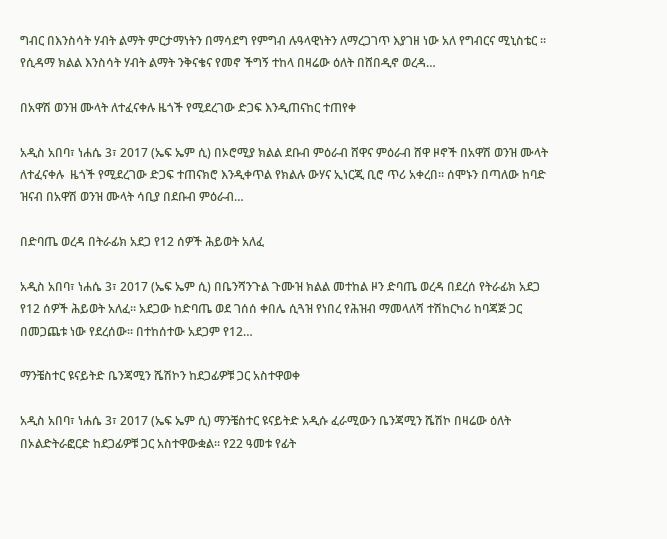ግብር በእንስሳት ሃብት ልማት ምርታማነትን በማሳደግ የምግብ ሉዓላዊነትን ለማረጋገጥ እያገዘ ነው አለ የግብርና ሚኒስቴር ፡፡ የሲዳማ ክልል እንስሳት ሃብት ልማት ንቅናቄና የመኖ ችግኝ ተከላ በዛሬው ዕለት በሸበዲኖ ወረዳ…

በአዋሽ ወንዝ ሙላት ለተፈናቀሉ ዜጎች የሚደረገው ድጋፍ እንዲጠናከር ተጠየቀ

አዲስ አበባ፣ ነሐሴ 3፣ 2017 (ኤፍ ኤም ሲ) በኦሮሚያ ክልል ደቡብ ምዕራብ ሸዋና ምዕራብ ሸዋ ዞኖች በአዋሽ ወንዝ ሙላት ለተፈናቀሉ  ዜጎች የሚደረገው ድጋፍ ተጠናክሮ እንዲቀጥል የክልሉ ውሃና ኢነርጂ ቢሮ ጥሪ አቀረበ። ሰሞኑን በጣለው ከባድ ዝናብ በአዋሽ ወንዝ ሙላት ሳቢያ በደቡብ ምዕራብ…

በድባጤ ወረዳ በትራፊክ አደጋ የ12 ሰዎች ሕይወት አለፈ

አዲስ አበባ፣ ነሐሴ 3፣ 2017 (ኤፍ ኤም ሲ) በቤንሻንጉል ጉሙዝ ክልል መተከል ዞን ድባጤ ወረዳ በደረሰ የትራፊክ አደጋ የ12 ሰዎች ሕይወት አለፈ። አደጋው ከድባጤ ወደ ገሰሰ ቀበሌ ሲጓዝ የነበረ የሕዝብ ማመላለሻ ተሽከርካሪ ከባጃጅ ጋር በመጋጨቱ ነው የደረሰው። በተከሰተው አደጋም የ12…

ማንቼስተር ዩናይትድ ቤንጃሚን ሼሽኮን ከደጋፊዎቹ ጋር አስተዋወቀ

አዲስ አበባ፣ ነሐሴ 3፣ 2017 (ኤፍ ኤም ሲ) ማንቼስተር ዩናይትድ አዲሱ ፈራሚውን ቤንጃሚን ሼሽኮ በዛሬው ዕለት በኦልድትራፎርድ ከደጋፊዎቹ ጋር አስተዋውቋል፡፡ የ22 ዓመቱ የፊት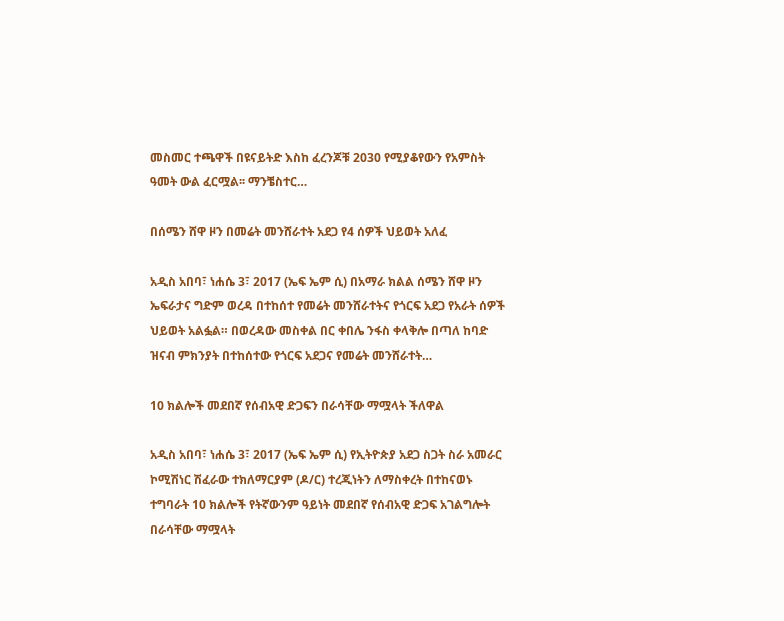መስመር ተጫዋች በዩናይትድ እስከ ፈረንጆቹ 2030 የሚያቆየውን የአምስት ዓመት ውል ፈርሟል፡፡ ማንቼስተር…

በሰሜን ሸዋ ዞን በመሬት መንሸራተት አደጋ የ4 ሰዎች ህይወት አለፈ

አዲስ አበባ፣ ነሐሴ 3፣ 2017 (ኤፍ ኤም ሲ) በአማራ ክልል ሰሜን ሸዋ ዞን ኤፍራታና ግድም ወረዳ በተከሰተ የመሬት መንሸራተትና የጎርፍ አደጋ የአራት ሰዎች ህይወት አልፏል። በወረዳው መስቀል በር ቀበሌ ንፋስ ቀላቅሎ በጣለ ከባድ ዝናብ ምክንያት በተከሰተው የጎርፍ አደጋና የመሬት መንሸራተት…

10 ክልሎች መደበኛ የሰብአዊ ድጋፍን በራሳቸው ማሟላት ችለዋል

አዲስ አበባ፣ ነሐሴ 3፣ 2017 (ኤፍ ኤም ሲ) የኢትዮጵያ አደጋ ስጋት ስራ አመራር ኮሚሽነር ሽፈራው ተክለማርያም (ዶ/ር) ተረጂነትን ለማስቀረት በተከናወኑ ተግባራት 10 ክልሎች የትኛውንም ዓይነት መደበኛ የሰብአዊ ድጋፍ አገልግሎት በራሳቸው ማሟላት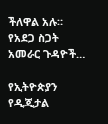ችለዋል አሉ። የአደጋ ስጋት አመራር ጉዳዮች…

የኢትዮጵያን የዲጂታል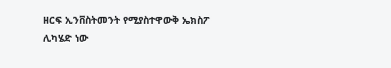ዘርፍ ኢንቨስትመንት የሚያስተዋውቅ ኤክስፖ ሊካሄድ ነው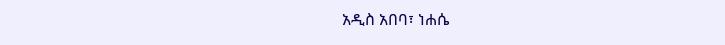አዲስ አበባ፣ ነሐሴ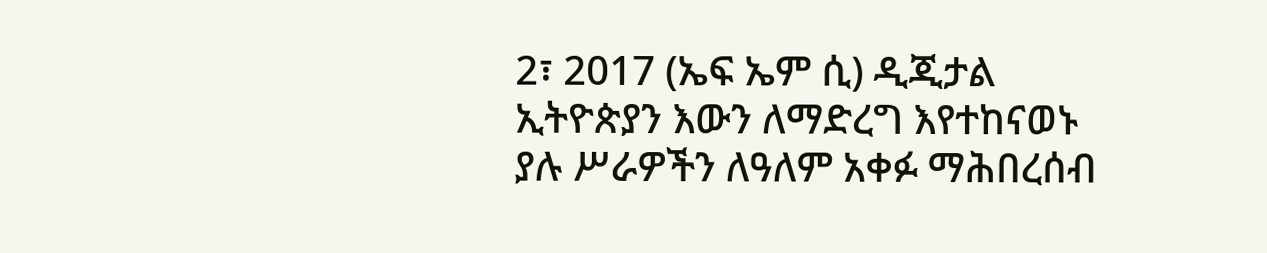2፣ 2017 (ኤፍ ኤም ሲ) ዲጂታል ኢትዮጵያን እውን ለማድረግ እየተከናወኑ ያሉ ሥራዎችን ለዓለም አቀፉ ማሕበረሰብ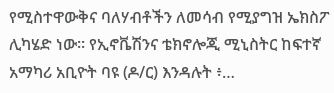የሚስተዋውቅና ባለሃብቶችን ለመሳብ የሚያግዝ ኤክስፖ ሊካሄድ ነው። የኢኖቬሽንና ቴክኖሎጂ ሚኒስትር ከፍተኛ አማካሪ አቢዮት ባዩ (ዶ/ር) እንዳሉት ፥…